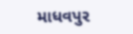માધવપુર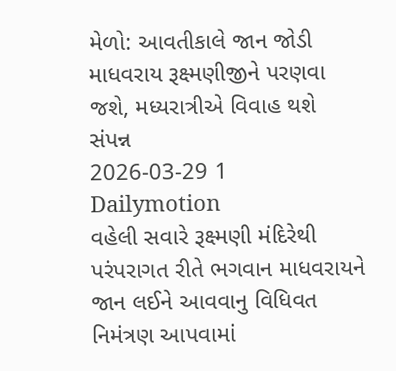મેળો: આવતીકાલે જાન જોડી માધવરાય રૂક્ષ્મણીજીને પરણવા જશે, મધ્યરાત્રીએ વિવાહ થશે સંપન્ન
2026-03-29 1 Dailymotion
વહેલી સવારે રૂક્ષ્મણી મંદિરેથી પરંપરાગત રીતે ભગવાન માધવરાયને જાન લઈને આવવાનુ વિધિવત નિમંત્રણ આપવામાં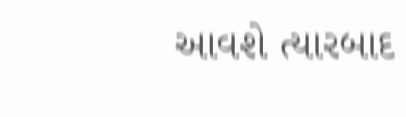આવશે ત્યારબાદ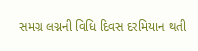સમગ્ર લગ્નની વિધિ દિવસ દરમિયાન થતી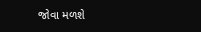જોવા મળશે